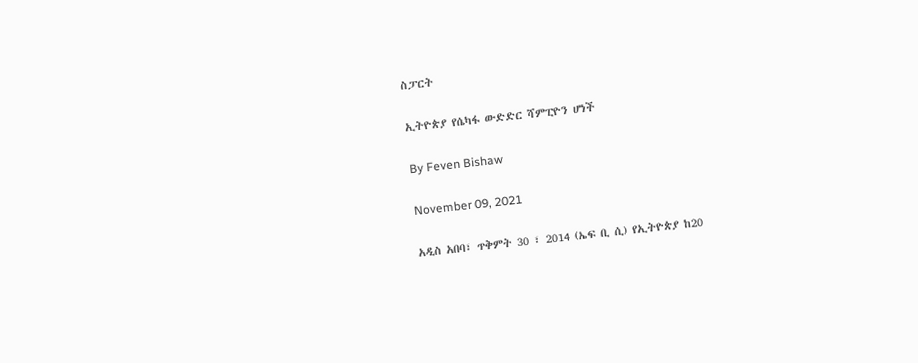ስፓርት

ኢትዮጵያ የሴካፋ ውድድር ሻምፒዮን ሆነች

By Feven Bishaw

November 09, 2021

አዲስ አበባ፣ ጥቅምት 30 ፣ 2014 (ኤፍ ቢ ሲ) የኢትዮጵያ ከ20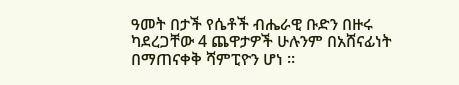ዓመት በታች የሴቶች ብሔራዊ ቡድን በዙሩ ካደረጋቸው 4 ጨዋታዎች ሁሉንም በአሸናፊነት በማጠናቀቅ ሻምፒዮን ሆነ ።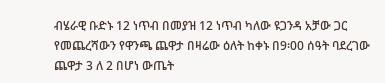ብሄራዊ ቡድኑ 12 ነጥብ በመያዝ 12 ነጥብ ካለው ዩጋንዳ አቻው ጋር የመጨረሻውን የዋንጫ ጨዋታ በዛሬው ዕለት ከቀኑ በ9፡00 ሰዓት ባደረገው ጨዋታ 3 ለ 2 በሆነ ውጤት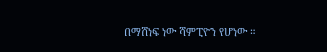በማሸነፍ ነው ሻምፒዮን የሆነው ።